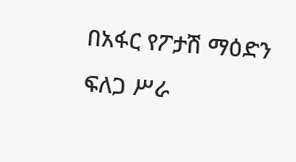በአፋር የፖታሽ ማዕድን ፍለጋ ሥራ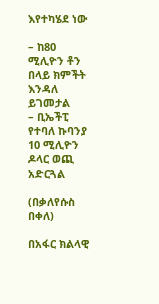እየተካሄደ ነው

– ከ80 ሚሊዮን ቶን በላይ ክምችት እንዳለ ይገመታል
– ቢኤችፒ የተባለ ኩባንያ 10 ሚሊዮን ዶላር ወጪ አድርጓል

(በቃለየሱስ በቀለ)

በአፋር ክልላዊ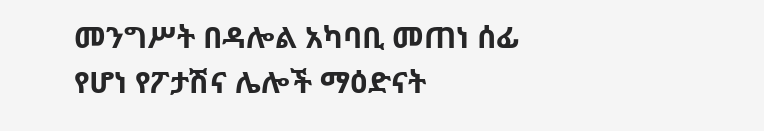መንግሥት በዳሎል አካባቢ መጠነ ሰፊ የሆነ የፖታሽና ሌሎች ማዕድናት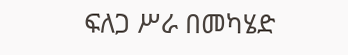ፍለጋ ሥራ በመካሄድ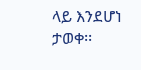ላይ እንደሆነ ታወቀ፡፡